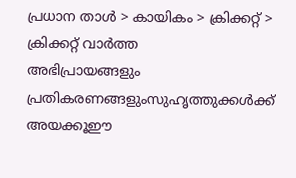പ്രധാന താള്‍ > കായികം > ക്രിക്കറ്റ്‌ > ക്രിക്കറ്റ്‌ വാര്‍ത്ത
അഭിപ്രായങ്ങളും പ്രതികരണങ്ങളുംസുഹൃത്തുക്കള്‍ക്ക് അയക്കൂഈ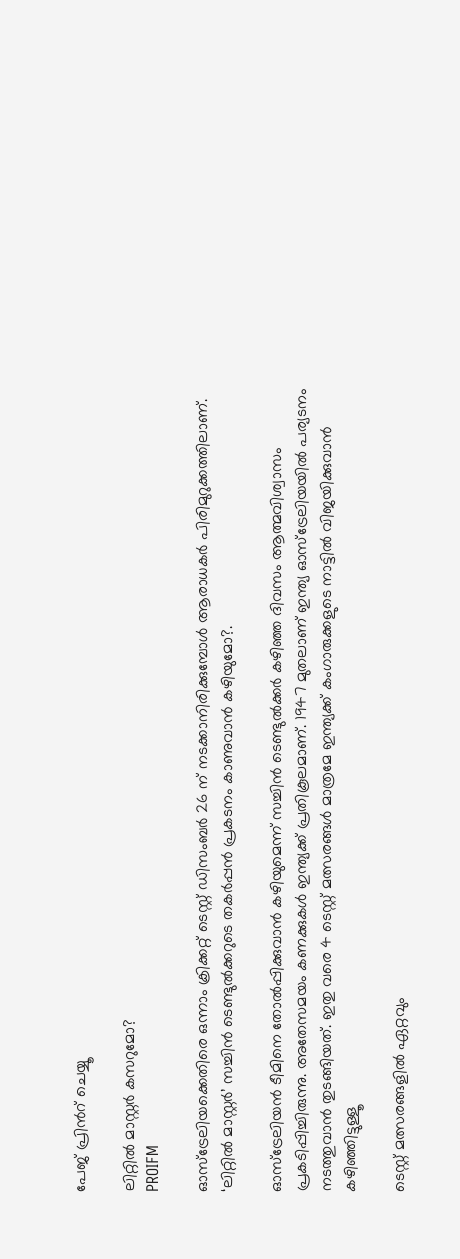പേജ് പ്രിന്‍റ് ചെയ്യൂ

ലിറ്റില്‍ മാസ്റ്റര്‍ കസറുമോ?
PROIFM

ഓസ്‌ട്രേലിയക്കെതിരെ ഒന്നാം ക്രിക്കറ്റ് ടെസ്റ്റ് ഡിസംബര്‍ 26 ന് നടക്കാനിരിക്കുമ്പോള്‍ ആരാധകര്‍ പിരിമുറുക്കത്തിലാണ്. ‘ലിറ്റില്‍ മാസ്റ്റര്‍’ സച്ചിന്‍ ടെണ്ടുല്‍ക്കറുടെ തകര്‍പ്പന്‍ പ്രകടനം കാണുവാന്‍ കഴിയുമോ?.

ഓസ്‌ട്രേലിയന്‍ ടീമിനെ തോല്‍പ്പിക്കുവാന്‍ കഴിയുമെന്ന് സച്ചിന്‍ ടെണ്ടുല്‍ക്കര്‍ കഴിഞ്ഞ ദിവസം ആത്മവിശ്വാസം പ്രകടിപ്പിച്ചിരുന്നു. അതേസമയം കണക്കുകള്‍ ഇന്ത്യക്ക് പ്രതികൂലമാണ്. 1947 മുതലാണ് ഇന്ത്യ ഓസ്‌ട്രേലിയയില്‍ പര്യടനം നടത്തുവാന്‍ തുടങ്ങിയത്. ഇതു വരെ 4 ടെസ്റ്റ് മത്സരങ്ങള്‍ മാത്രമേ ഇന്ത്യക്ക് കംഗാരുക്കളുടെ നാട്ടില്‍ വിജയിക്കുവാന്‍ കഴിഞ്ഞിട്ടുള്ളൂ

ടെസ്റ്റ് മത്സരങ്ങളില്‍ ഏറ്റവും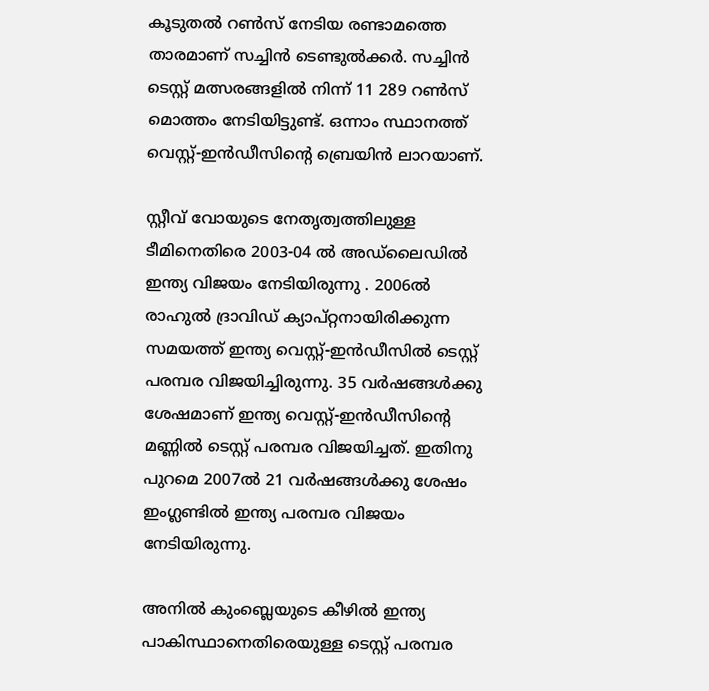കൂടുതല്‍ റണ്‍സ് നേടിയ രണ്ടാമത്തെ താരമാണ് സച്ചിന്‍ ടെണ്ടുല്‍ക്കര്‍. സച്ചിന്‍ ടെസ്റ്റ് മത്സരങ്ങളില്‍ നിന്ന് 11 289 റണ്‍സ് മൊത്തം നേടിയിട്ടുണ്ട്. ഒന്നാം സ്ഥാനത്ത് വെസ്റ്റ്-ഇന്‍ഡീസിന്‍റെ ബ്രെയിന്‍ ലാറയാണ്.

സ്റ്റീവ് വോയുടെ നേതൃത്വത്തിലുള്ള ടീമിനെതിരെ 2003-04 ല്‍ അഡ്‌ലൈഡില്‍ ഇന്ത്യ വിജയം നേടിയിരുന്നു . 2006ല്‍ രാഹുല്‍ ദ്രാവിഡ് ക്യാപ്റ്റനായിരിക്കുന്ന സമയത്ത് ഇന്ത്യ വെസ്റ്റ്-ഇന്‍ഡീസില്‍ ടെസ്റ്റ് പരമ്പര വിജയിച്ചിരുന്നു. 35 വര്‍ഷങ്ങള്‍ക്കു ശേഷമാണ് ഇന്ത്യ വെസ്റ്റ്-ഇന്‍ഡീസിന്‍റെ മണ്ണില്‍ ടെസ്റ്റ് പരമ്പര വിജയിച്ചത്. ഇതിനു പുറമെ 2007ല്‍ 21 വര്‍ഷങ്ങള്‍ക്കു ശേഷം ഇംഗ്ലണ്ടില്‍ ഇന്ത്യ പരമ്പര വിജയം നേടിയിരുന്നു.

അനില്‍ കുംബ്ലെയുടെ കീഴില്‍ ഇന്ത്യ പാകിസ്ഥാനെതിരെയുള്ള ടെസ്റ്റ് പരമ്പര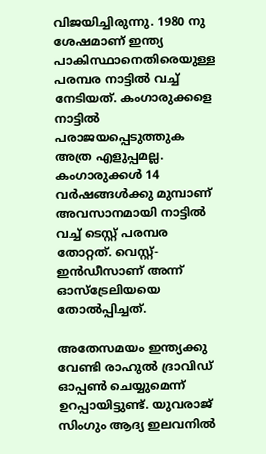വിജയിച്ചിരുന്നു. 1980 നു ശേഷമാണ് ഇന്ത്യ പാകിസ്ഥാനെതിരെയുള്ള പരമ്പര നാട്ടില്‍ വച്ച് നേടിയത്. കംഗാരുക്കളെ നാട്ടില്‍ പരാജയപ്പെടുത്തുക അത്ര എളുപ്പമല്ല. കംഗാരുക്കള്‍ 14 വര്‍ഷങ്ങള്‍ക്കു മുമ്പാണ് അവസാനമായി നാട്ടില്‍ വച്ച് ടെസ്റ്റ് പരമ്പര തോറ്റത്. വെസ്റ്റ്-ഇന്‍ഡീസാണ് അന്ന് ഓസ്‌ട്രേലിയയെ തോല്‍പ്പിച്ചത്.

അതേസമയം ഇന്ത്യക്കു വേണ്ടി രാഹുല്‍ ദ്രാവിഡ് ഓപ്പണ്‍ ചെയ്യുമെന്ന് ഉറപ്പായിട്ടുണ്ട്. യുവരാജ് സിംഗും ആദ്യ ഇലവനില്‍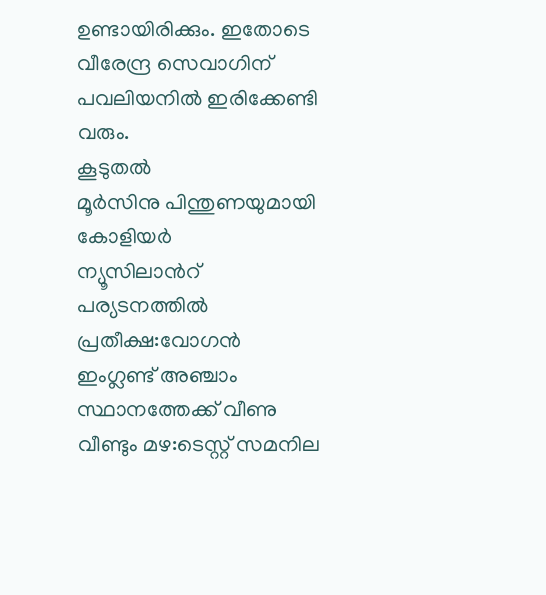ഉണ്ടായിരിക്കും. ഇതോടെ വീരേന്ദ്ര സെവാഗിന് പവലിയനില്‍ ഇരിക്കേണ്ടി വരും.
കൂടുതല്‍
മൂ‍ര്‍‌സിനു പിന്തുണയുമായി കോളിയര്‍
ന്യൂസിലാന്‍റ് പര്യടനത്തില്‍ പ്രതീക്ഷ:വോഗന്‍
ഇംഗ്ലണ്ട് അഞ്ചാം സ്ഥാനത്തേക്ക് വീണു
വീണ്ടും മഴ:ടെസ്റ്റ് സമനില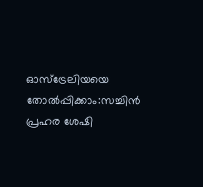ഓസ്‌ട്രേലിയയെ തോല്‍‌പ്പിക്കാം:സച്ചിന്‍
പ്രഹര ശേഷി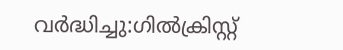വര്‍ദ്ധിച്ചു:ഗില്‍ക്രിസ്റ്റ്